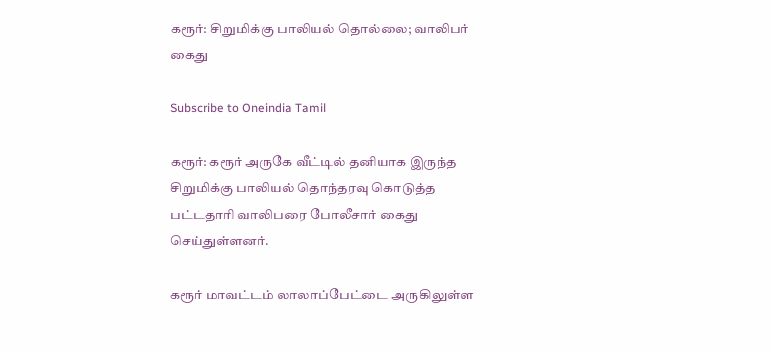கரூர்: சிறுமிக்கு பாலியல் தொல்லை; வாலிபர் கைது

Subscribe to Oneindia Tamil

கரூர்: கரூர் அருகே வீட்டில் தனியாக இருந்த சிறுமிக்கு பாலியல் தொந்தரவு கொடுத்த பட்டதாரி வாலிபரை போலீசார் கைது செய்துள்ளனர்.

கரூர் மாவட்டம் லாலாப்பேட்டை அருகிலுள்ள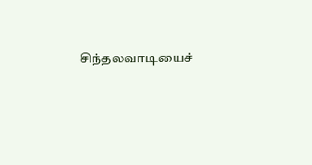சிந்தலவாடியைச்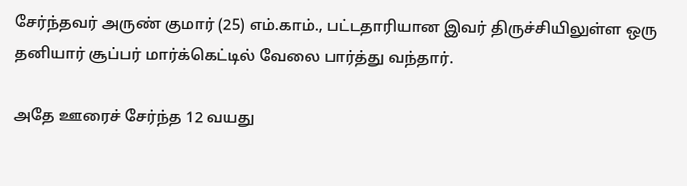சேர்ந்தவர் அருண் குமார் (25) எம்.காம்., பட்டதாரியான இவர் திருச்சியிலுள்ள ஒரு தனியார் சூப்பர் மார்க்கெட்டில் வேலை பார்த்து வந்தார்.

அதே ஊரைச் சேர்ந்த 12 வயது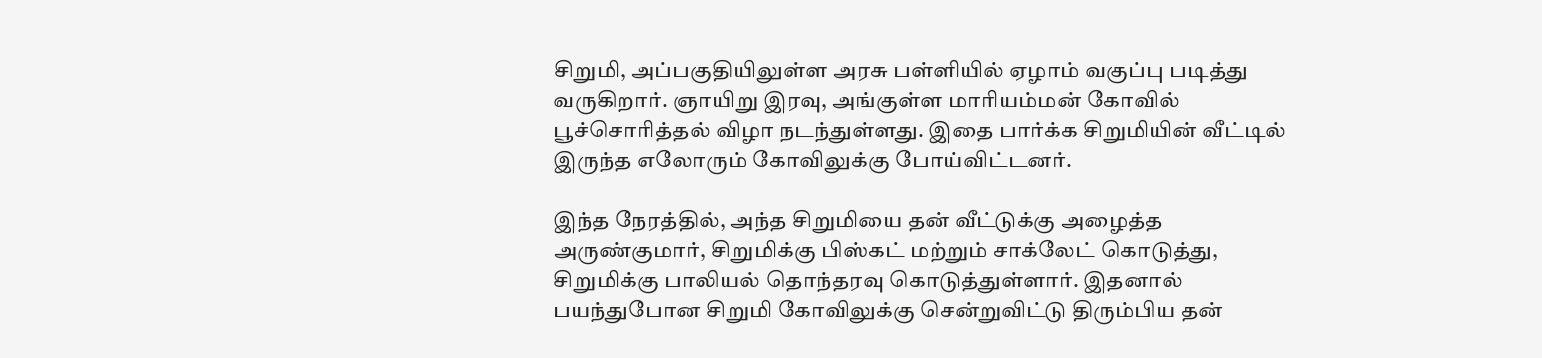சிறுமி, அப்பகுதியிலுள்ள அரசு பள்ளியில் ஏழாம் வகுப்பு படித்து வருகிறார். ஞாயிறு இரவு, அங்குள்ள மாரியம்மன் கோவில் பூச்சொரித்தல் விழா நடந்துள்ளது. இதை பார்க்க சிறுமியின் வீட்டில் இருந்த எலோரும் கோவிலுக்கு போய்விட்டனர்.

இந்த நேரத்தில், அந்த சிறுமியை தன் வீட்டுக்கு அழைத்த அருண்குமார், சிறுமிக்கு பிஸ்கட் மற்றும் சாக்லேட் கொடுத்து, சிறுமிக்கு பாலியல் தொந்தரவு கொடுத்துள்ளார். இதனால் பயந்துபோன சிறுமி கோவிலுக்கு சென்றுவிட்டு திரும்பிய தன்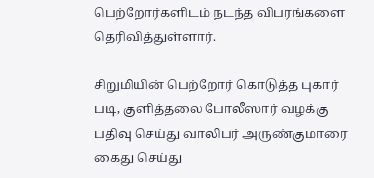பெற்றோர்களிடம் நடந்த விபரங்களை தெரிவித்துள்ளார்.

சிறுமியின் பெற்றோர் கொடுத்த புகார் படி, குளித்தலை போலீஸார் வழக்கு பதிவு செய்து வாலிபர் அருண்குமாரை கைது செய்து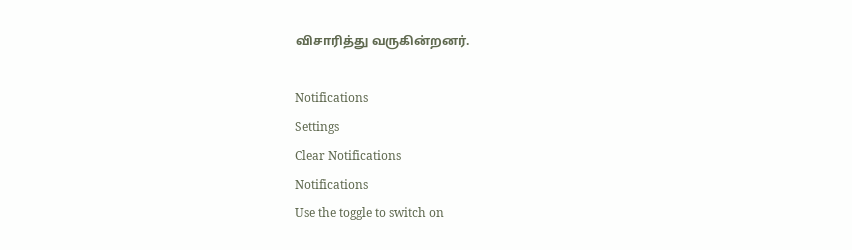விசாரித்து வருகின்றனர்.

Notifications
Settings
Clear Notifications
Notifications
Use the toggle to switch on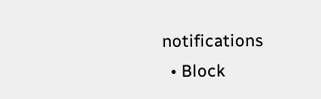notifications
  • Block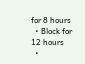for 8 hours
  • Block for 12 hours
  •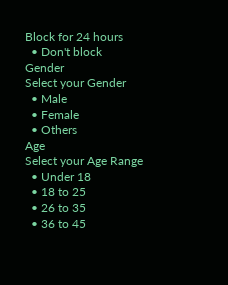Block for 24 hours
  • Don't block
Gender
Select your Gender
  • Male
  • Female
  • Others
Age
Select your Age Range
  • Under 18
  • 18 to 25
  • 26 to 35
  • 36 to 45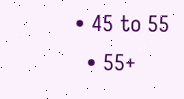• 45 to 55
  • 55+